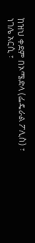ከዝህ ቀደም በኦሜድላ (ፌዴራል ፖሊስ) ፣ ነገሌ አርሲ ፣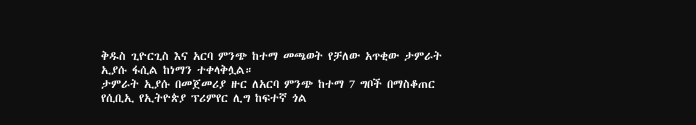ቅዱስ ጊዮርጊስ እና አርባ ምንጭ ከተማ መጫወት የቻለው አጥቂው ታምራት ኢያሱ ፋሲል ከነማን ተቀላቅሏል።
ታምራት ኢያሱ በመጀመሪያ ዙር ለአርባ ምንጭ ከተማ 7 ግቦች በማስቆጠር የሲቢኢ የኢትዮጵያ ፕሪምየር ሊግ ከፍተኛ ጎል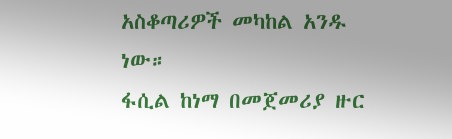አስቆጣሪዎች መካከል አንዱ ነው።
ፋሲል ከነማ በመጀመሪያ ዙር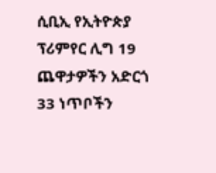ሲቢኢ የኢትዮጵያ ፕሪምየር ሊግ 19 ጨዋታዎችን አድርጎ 33 ነጥቦችን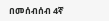በመሰብሰብ 4ኛ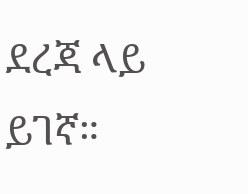ደረጃ ላይ ይገኛ።